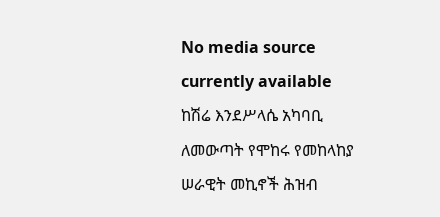No media source currently available
ከሽሬ እንደሥላሴ አካባቢ ለመውጣት የሞከሩ የመከላከያ ሠራዊት መኪኖች ሕዝብ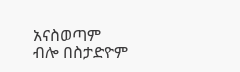አናስወጣም ብሎ በስታድዮም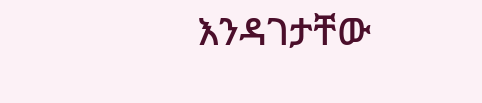እንዳገታቸው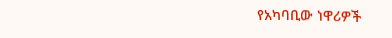የአካባቢው ነዋሪዎች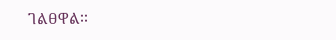ገልፀዋል፡፡